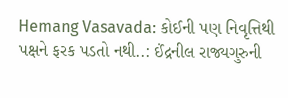Hemang Vasavada: કોઈની પણ નિવૃત્તિથી પક્ષને ફરક પડતો નથી..: ઈંદ્રનીલ રાજ્યગુરુની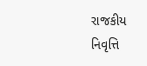રાજકીય નિવૃત્તિ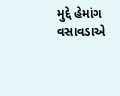મુદ્દે હેમાંગ વસાવડાએ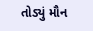તોડ્યું મૌન